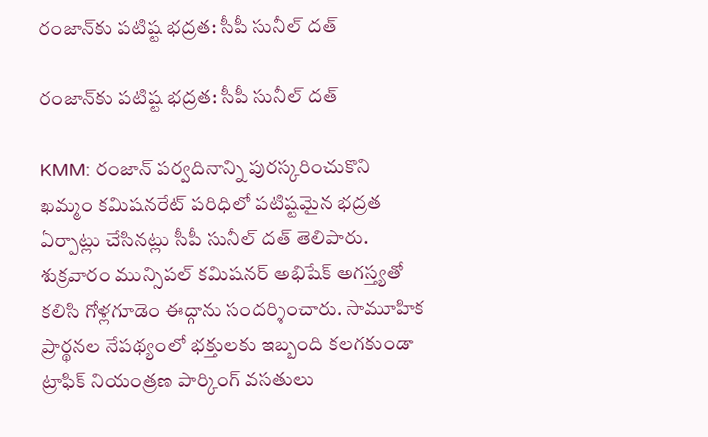రంజాన్‌కు పటిష్ట భద్రత: సీపీ సునీల్‌ దత్

రంజాన్‌కు పటిష్ట భద్రత: సీపీ సునీల్‌ దత్

KMM: రంజాన్‌ పర్వదినాన్ని పురస్కరించుకొని ఖమ్మం కమిషనరేట్ పరిధిలో పటిష్టమైన భద్రత ఏర్పాట్లు చేసినట్లు సీపీ సునీల్ దత్ తెలిపారు. శుక్రవారం మున్సిపల్ కమిషనర్ అభిషేక్ అగస్త్యతో కలిసి గోళ్లగూడెం ఈద్గాను సందర్శించారు. సామూహిక ప్రార్థనల నేపథ్యంలో భక్తులకు ఇబ్బంది కలగకుండా ట్రాఫిక్ నియంత్రణ పార్కింగ్ వసతులు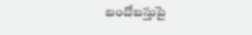బందోబస్తుపై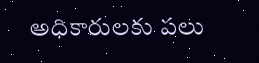అధికారులకు పలు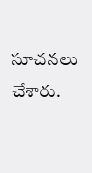సూచనలు చేశారు.